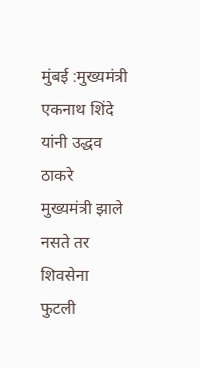मुंबई :मुख्यमंत्री एकनाथ शिंदे यांनी उद्धव ठाकरे मुख्यमंत्री झाले नसते तर शिवसेना फुटली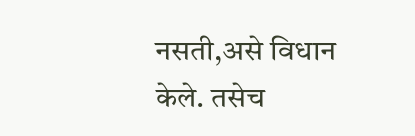नसती,असे विधान केले. तसेच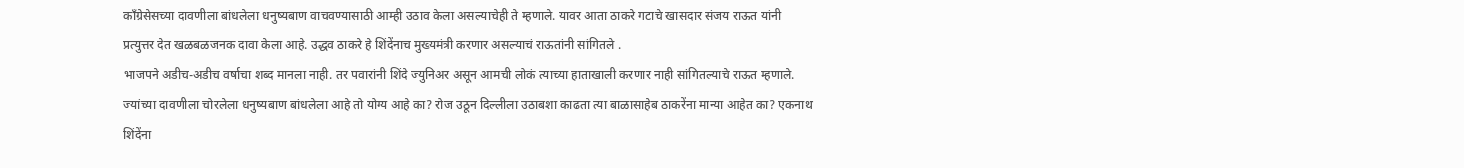काँग्रेसेसच्या दावणीला बांधलेला धनुष्यबाण वाचवण्यासाठी आम्ही उठाव केला असल्याचेही ते म्हणाले. यावर आता ठाकरे गटाचे खासदार संजय राऊत यांनी प्रत्युत्तर देत खळबळजनक दावा केला आहे. उद्धव ठाकरे हे शिंदेंनाच मुख्यमंत्री करणार असल्याचं राऊतांनी सांगितले .
भाजपने अडीच-अडीच वर्षाचा शब्द मानला नाही. तर पवारांनी शिंदे ज्युनिअर असून आमची लोकं त्याच्या हाताखाली करणार नाही सांगितल्याचे राऊत म्हणाले.
ज्यांच्या दावणीला चोरलेला धनुष्यबाण बांधलेला आहे तो योग्य आहे का? रोज उठून दिल्लीला उठाबशा काढता त्या बाळासाहेब ठाकरेंना मान्या आहेत का? एकनाथ शिंदेंना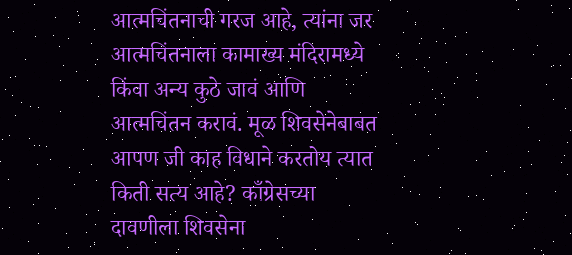आत्मचिंतनाची गरज आहे, त्यांना जर आत्मचिंतनाला कामाख्य मंदिरामध्ये किंवा अन्य कुठे जावं आणि आत्मचिंतन करावं. मूळ शिवसेनेबाबत आपण जी काह विधाने करतोय त्यात किती सत्य आहे? काँग्रेसच्या दावणीला शिवसेना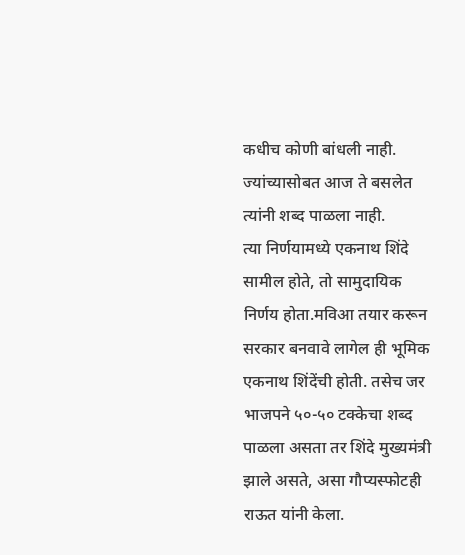कधीच कोणी बांधली नाही. ज्यांच्यासोबत आज ते बसलेत त्यांनी शब्द पाळला नाही.
त्या निर्णयामध्ये एकनाथ शिंदे सामील होते, तो सामुदायिक निर्णय होता.मविआ तयार करून सरकार बनवावे लागेल ही भूमिक एकनाथ शिंदेंची होती. तसेच जर भाजपने ५०-५० टक्केचा शब्द पाळला असता तर शिंदे मुख्यमंत्री झाले असते, असा गौप्यस्फोटही राऊत यांनी केला.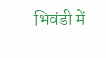भिवंडी में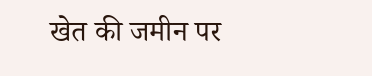खेत की जमीन पर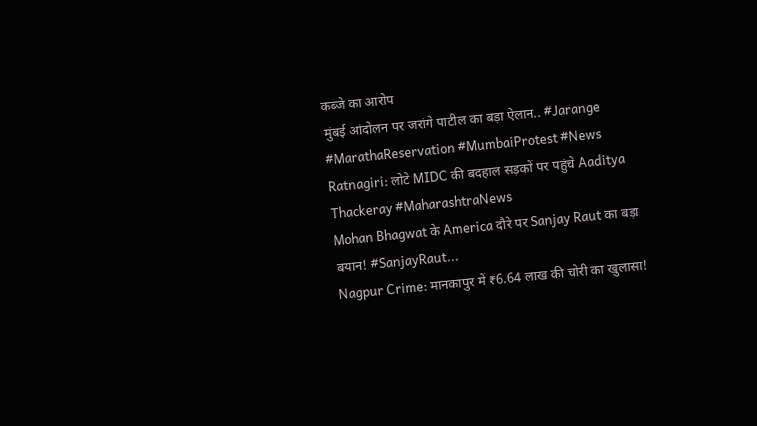कब्जे का आरोप
मुंबई आंदोलन पर जरांगे पाटील का बड़ा ऐलान.. #Jarange #MarathaReservation #MumbaiProtest #News
Ratnagiri: लोटे MIDC की बदहाल सड़कों पर पहुंचे Aaditya Thackeray #MaharashtraNews
Mohan Bhagwat के America दौरे पर Sanjay Raut का बड़ा बयान! #SanjayRaut...
Nagpur Crime: मानकापुर में ₹6.64 लाख की चोरी का खुलासा!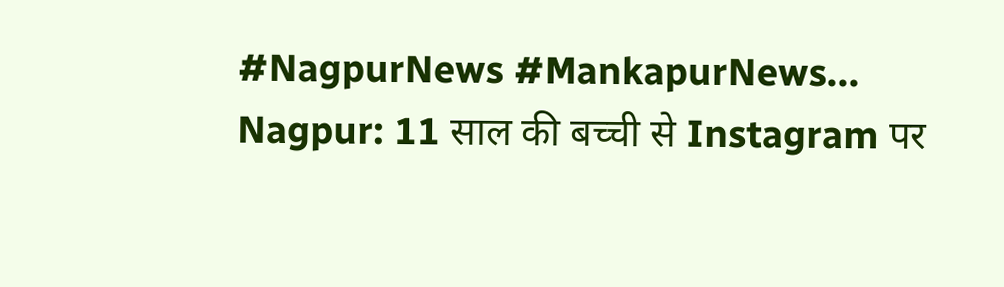#NagpurNews #MankapurNews...
Nagpur: 11 साल की बच्ची से Instagram पर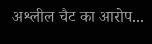अश्लील चैट का आरोप...